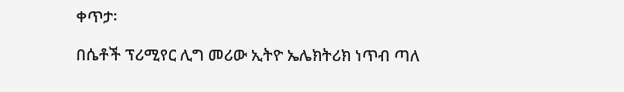ቀጥታ፡

በሴቶች ፕሪሚየር ሊግ መሪው ኢትዮ ኤሌክትሪክ ነጥብ ጣለ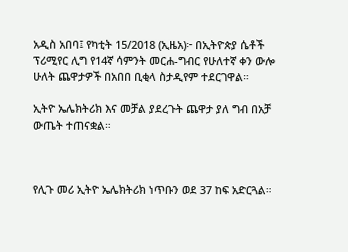አዲስ አበባ፤ የካቲት 15/2018 (ኢዜአ)፦ በኢትዮጵያ ሴቶች ፕሪሚየር ሊግ የ14ኛ ሳምንት መርሐ-ግብር የሁለተኛ ቀን ውሎ ሁለት ጨዋታዎች በአበበ ቢቂላ ስታዲየም ተደርገዋል።

ኢትዮ ኤሌክትሪክ እና መቻል ያደረጉት ጨዋታ ያለ ግብ በአቻ ውጤት ተጠናቋል።



የሊጉ መሪ ኢትዮ ኤሌክትሪክ ነጥቡን ወደ 37 ከፍ አድርጓል።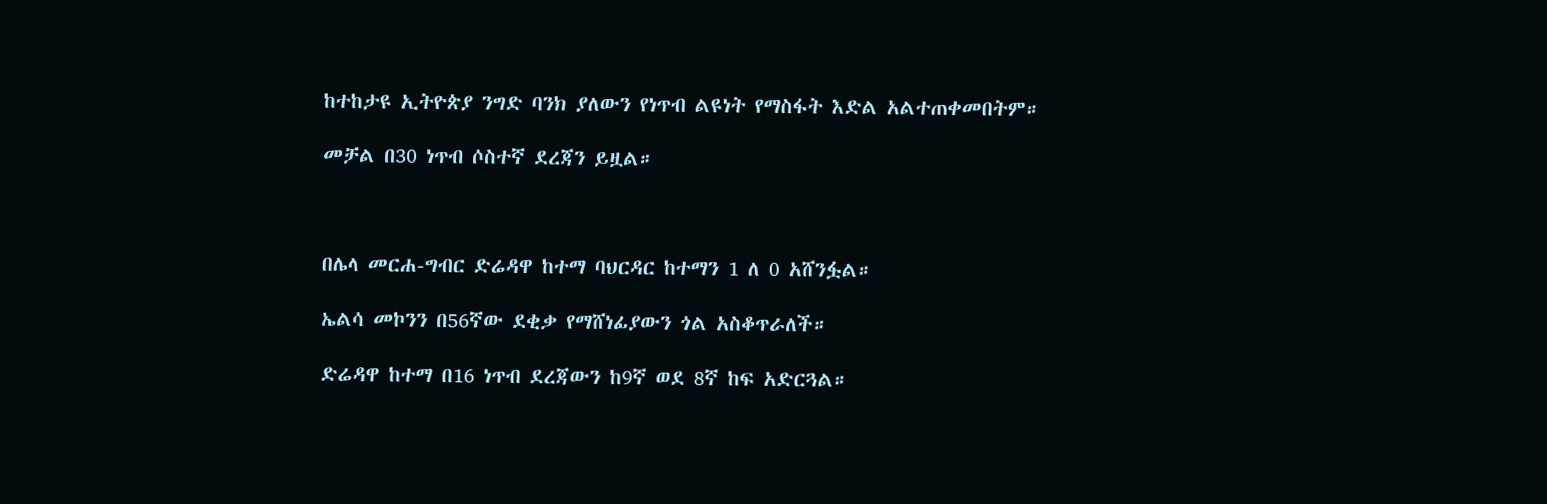ከተከታዩ ኢትዮጵያ ንግድ ባንክ ያለውን የነጥብ ልዩነት የማስፋት እድል አልተጠቀመበትም።

መቻል በ30 ነጥብ ሶስተኛ ደረጃን ይዟል።



በሌላ መርሐ-ግብር ድሬዳዋ ከተማ ባህርዳር ከተማን 1 ለ 0 አሸንፏል።

ኤልሳ መኮንን በ56ኛው ደቂቃ የማሸነፊያውን ጎል አስቆጥራለች።

ድሬዳዋ ከተማ በ16 ነጥብ ደረጃውን ከ9ኛ ወደ 8ኛ ከፍ አድርጓል።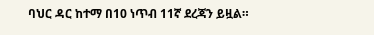ባህር ዳር ከተማ በ10 ነጥብ 11ኛ ደረጃን ይዟል።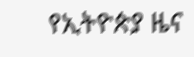የኢትዮጵያ ዜና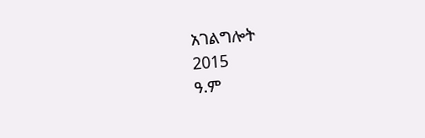አገልግሎት
2015
ዓ.ም